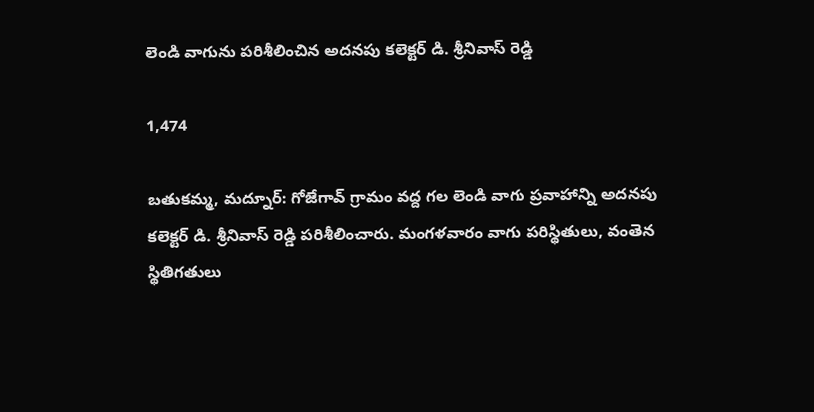లెండి వాగును పరిశీలించిన అదనపు కలెక్టర్ డి. శ్రీనివాస్ రెడ్డి

1,474

బతుకమ్మ, మద్నూర్: గోజేగావ్ గ్రామం వద్ద గల లెండి వాగు ప్రవాహాన్ని అదనపు కలెక్టర్ డి. శ్రీనివాస్ రెడ్డి పరిశీలించారు. మంగళవారం వాగు పరిస్థితులు, వంతెన స్థితిగతులు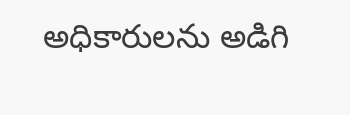అధికారులను అడిగి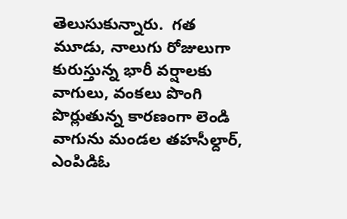తెలుసుకున్నారు.  గత మూడు, నాలుగు రోజులుగా కురుస్తున్న భారీ వర్షాలకు వాగులు, వంకలు పొంగి పొర్లుతున్న కారణంగా లెండి వాగును మండల తహసీల్దార్, ఎంపిడిఓ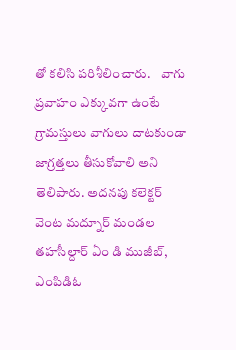తో కలిసి పరిశీలించారు.    వాగు ప్రవాహం ఎక్కువగా ఉంటే గ్రామస్తులు వాగులు దాటకుండా జాగ్రత్తలు తీసుకోవాలి అని తెలిపారు. అదనపు కలెక్టర్ వెంట మద్నూర్ మండల తహసీల్దార్ ఏం డి ముజీబ్, ఎంపిడిఓ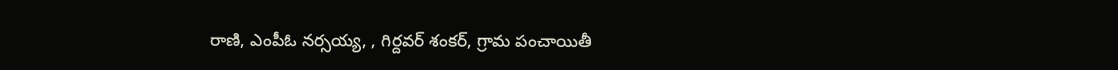రాణి, ఎంపీఓ నర్సయ్య, , గిర్దవర్ శంకర్, గ్రామ పంచాయితీ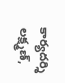కార్యదర్శి లక్ష్మణ్,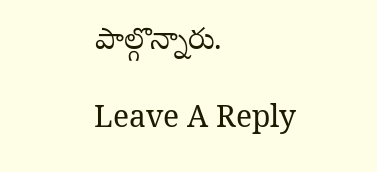పాల్గొన్నారు.

Leave A Reply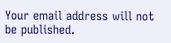Your email address will not be published.